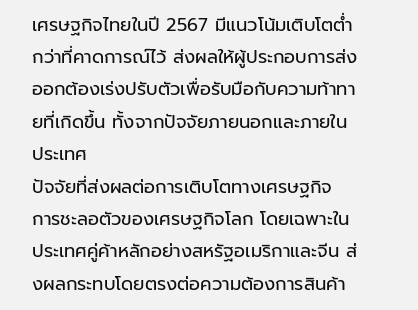เศรษฐกิจไทยในปี 2567 มีแนวโน้มเติบโตต่ำกว่าที่คาดการณ์ไว้ ส่งผลให้ผู้ประกอบการส่งออกต้องเร่งปรับตัวเพื่อรับมือกับความท้าทายที่เกิดขึ้น ทั้งจากปัจจัยภายนอกและภายในประเทศ
ปัจจัยที่ส่งผลต่อการเติบโตทางเศรษฐกิจ
การชะลอตัวของเศรษฐกิจโลก โดยเฉพาะในประเทศคู่ค้าหลักอย่างสหรัฐอเมริกาและจีน ส่งผลกระทบโดยตรงต่อความต้องการสินค้า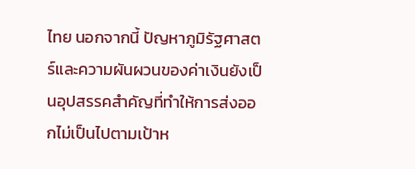ไทย นอกจากนี้ ปัญหาภูมิรัฐศาสตร์และความผันผวนของค่าเงินยังเป็นอุปสรรคสำคัญที่ทำให้การส่งออกไม่เป็นไปตามเป้าห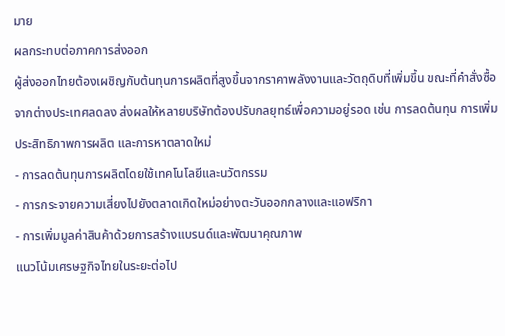มาย
ผลกระทบต่อภาคการส่งออก
ผู้ส่งออกไทยต้องเผชิญกับต้นทุนการผลิตที่สูงขึ้นจากราคาพลังงานและวัตถุดิบที่เพิ่มขึ้น ขณะที่คำสั่งซื้อจากต่างประเทศลดลง ส่งผลให้หลายบริษัทต้องปรับกลยุทธ์เพื่อความอยู่รอด เช่น การลดต้นทุน การเพิ่มประสิทธิภาพการผลิต และการหาตลาดใหม่
- การลดต้นทุนการผลิตโดยใช้เทคโนโลยีและนวัตกรรม
- การกระจายความเสี่ยงไปยังตลาดเกิดใหม่อย่างตะวันออกกลางและแอฟริกา
- การเพิ่มมูลค่าสินค้าด้วยการสร้างแบรนด์และพัฒนาคุณภาพ
แนวโน้มเศรษฐกิจไทยในระยะต่อไป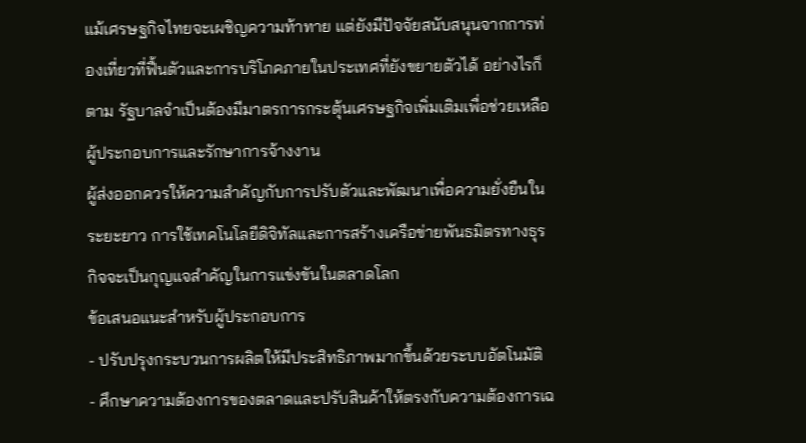แม้เศรษฐกิจไทยจะเผชิญความท้าทาย แต่ยังมีปัจจัยสนับสนุนจากการท่องเที่ยวที่ฟื้นตัวและการบริโภคภายในประเทศที่ยังขยายตัวได้ อย่างไรก็ตาม รัฐบาลจำเป็นต้องมีมาตรการกระตุ้นเศรษฐกิจเพิ่มเติมเพื่อช่วยเหลือผู้ประกอบการและรักษาการจ้างงาน
ผู้ส่งออกควรให้ความสำคัญกับการปรับตัวและพัฒนาเพื่อความยั่งยืนในระยะยาว การใช้เทคโนโลยีดิจิทัลและการสร้างเครือข่ายพันธมิตรทางธุรกิจจะเป็นกุญแจสำคัญในการแข่งขันในตลาดโลก
ข้อเสนอแนะสำหรับผู้ประกอบการ
- ปรับปรุงกระบวนการผลิตให้มีประสิทธิภาพมากขึ้นด้วยระบบอัตโนมัติ
- ศึกษาความต้องการของตลาดและปรับสินค้าให้ตรงกับความต้องการเฉ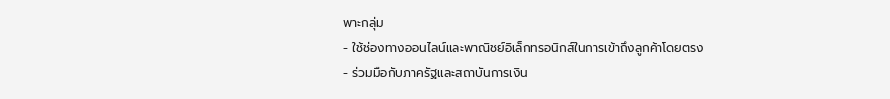พาะกลุ่ม
- ใช้ช่องทางออนไลน์และพาณิชย์อิเล็กทรอนิกส์ในการเข้าถึงลูกค้าโดยตรง
- ร่วมมือกับภาครัฐและสถาบันการเงิน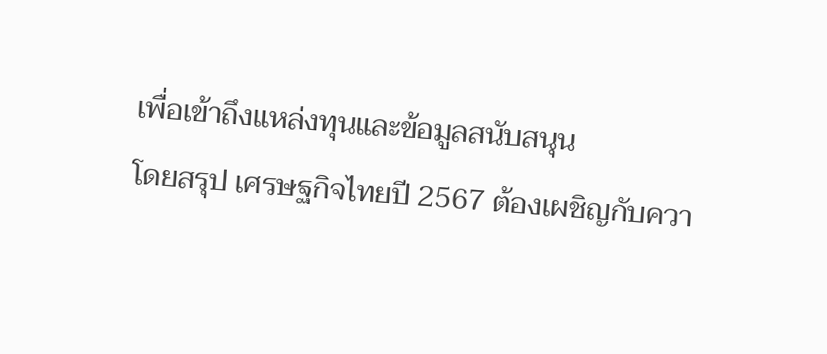เพื่อเข้าถึงแหล่งทุนและข้อมูลสนับสนุน
โดยสรุป เศรษฐกิจไทยปี 2567 ต้องเผชิญกับควา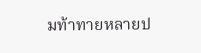มท้าทายหลายป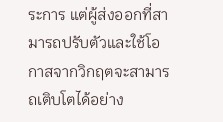ระการ แต่ผู้ส่งออกที่สามารถปรับตัวและใช้โอกาสจากวิกฤตจะสามารถเติบโตได้อย่าง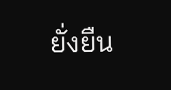ยั่งยืน